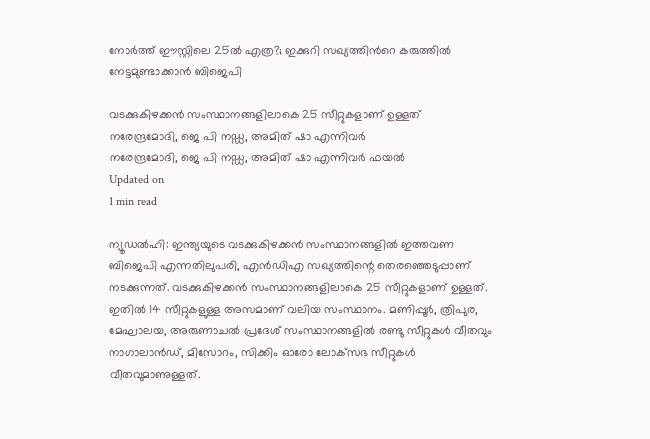നോര്‍ത്ത് ഈസ്റ്റിലെ 25ല്‍ എത്ര?; ഇക്കുറി സഖ്യത്തിന്‍റെ കരുത്തില്‍ നേട്ടമുണ്ടാക്കാന്‍ ബിജെപി

വടക്കുകിഴക്കന്‍ സംസ്ഥാനങ്ങളിലാകെ 25 സീറ്റുകളാണ് ഉള്ളത്
നരേന്ദ്രമോദി, ജെ പി നഡ്ഡ, അമിത് ഷാ എന്നിവര്‍
നരേന്ദ്രമോദി, ജെ പി നഡ്ഡ, അമിത് ഷാ എന്നിവര്‍ ഫയല്‍
Updated on
1 min read

ന്യൂഡല്‍ഹി: ഇന്ത്യയുടെ വടക്കുകിഴക്കന്‍ സംസ്ഥാനങ്ങളില്‍ ഇത്തവണ ബിജെപി എന്നതിലുപരി, എന്‍ഡിഎ സഖ്യത്തിന്റെ തെരഞ്ഞെടുപ്പാണ് നടക്കുന്നത്. വടക്കുകിഴക്കന്‍ സംസ്ഥാനങ്ങളിലാകെ 25 സീറ്റുകളാണ് ഉള്ളത്. ഇതില്‍ 14 സീറ്റുകളുള്ള അസമാണ് വലിയ സംസ്ഥാനം. മണിപ്പൂര്‍, ത്രിപുര, മേഘാലയ, അരുണാചല്‍ പ്രദേശ് സംസ്ഥാനങ്ങളില്‍ രണ്ടു സീറ്റുകള്‍ വീതവും നാഗാലാന്‍ഡ്, മിസോറം, സിക്കിം ഓരോ ലോക്‌സഭ സീറ്റുകള്‍ വീതവുമാണുള്ളത്.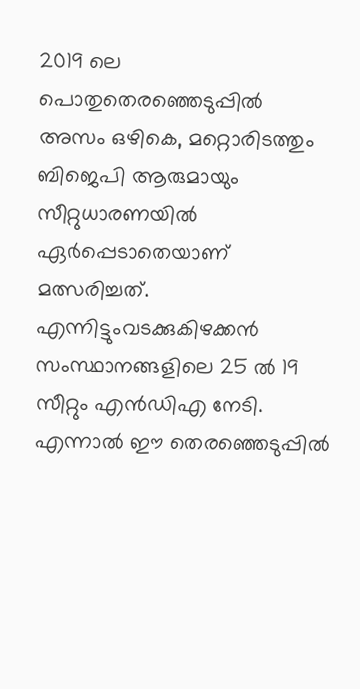2019 ലെ പൊതുതെരഞ്ഞെടുപ്പില്‍ അസം ഒഴികെ, മറ്റൊരിടത്തും ബിജെപി ആരുമായും സീറ്റുധാരണയില്‍ ഏര്‍പ്പെടാതെയാണ് മത്സരിച്ചത്. എന്നിട്ടുംവടക്കുകിഴക്കന്‍ സംസ്ഥാനങ്ങളിലെ 25 ല്‍ 19 സീറ്റും എന്‍ഡിഎ നേടി. എന്നാല്‍ ഈ തെരഞ്ഞെടുപ്പില്‍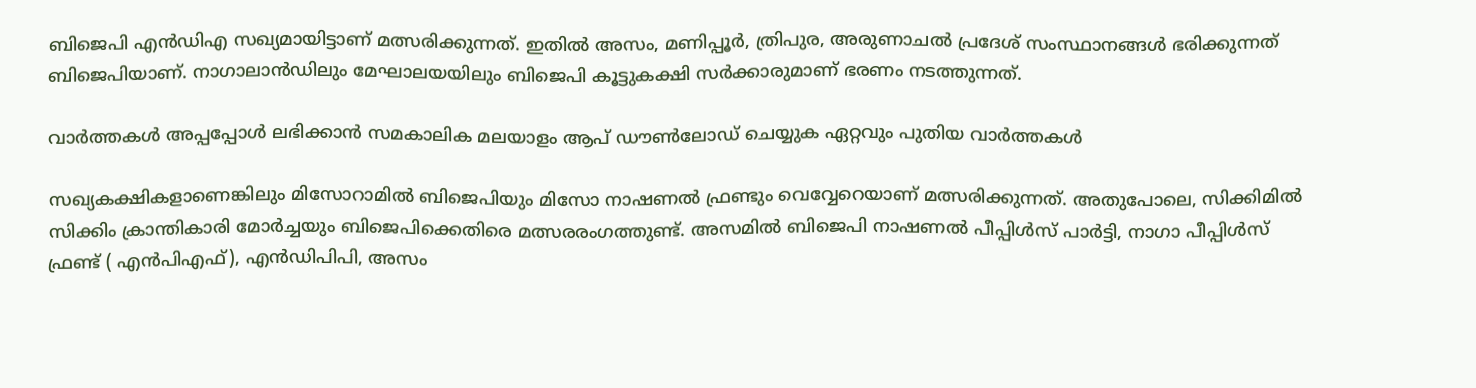ബിജെപി എന്‍ഡിഎ സഖ്യമായിട്ടാണ് മത്സരിക്കുന്നത്. ഇതില്‍ അസം, മണിപ്പൂര്‍, ത്രിപുര, അരുണാചല്‍ പ്രദേശ് സംസ്ഥാനങ്ങള്‍ ഭരിക്കുന്നത് ബിജെപിയാണ്. നാഗാലാന്‍ഡിലും മേഘാലയയിലും ബിജെപി കൂട്ടുകക്ഷി സര്‍ക്കാരുമാണ് ഭരണം നടത്തുന്നത്.

വാര്‍ത്തകള്‍ അപ്പപ്പോള്‍ ലഭിക്കാന്‍ സമകാലിക മലയാളം ആപ് ഡൗണ്‍ലോഡ് ചെയ്യുക ഏറ്റവും പുതിയ വാര്‍ത്തകള്‍

സഖ്യകക്ഷികളാണെങ്കിലും മിസോറാമില്‍ ബിജെപിയും മിസോ നാഷണല്‍ ഫ്രണ്ടും വെവ്വേറെയാണ് മത്സരിക്കുന്നത്. അതുപോലെ, സിക്കിമില്‍ സിക്കിം ക്രാന്തികാരി മോര്‍ച്ചയും ബിജെപിക്കെതിരെ മത്സരരംഗത്തുണ്ട്. അസമില്‍ ബിജെപി നാഷണല്‍ പീപ്പിള്‍സ് പാര്‍ട്ടി, നാഗാ പീപ്പിള്‍സ് ഫ്രണ്ട് ( എന്‍പിഎഫ്), എന്‍ഡിപിപി, അസം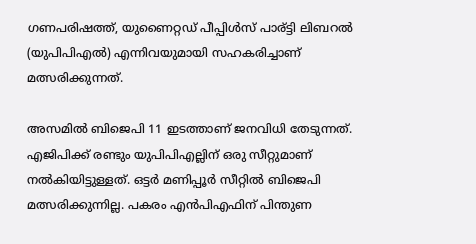ഗണപരിഷത്ത്, യുണൈറ്റഡ് പീപ്പിള്‍സ് പാര്ട്ടി ലിബറല്‍ (യുപിപിഎല്‍) എന്നിവയുമായി സഹകരിച്ചാണ് മത്സരിക്കുന്നത്.

അസമില്‍ ബിജെപി 11 ഇടത്താണ് ജനവിധി തേടുന്നത്. എജിപിക്ക് രണ്ടും യുപിപിഎല്ലിന് ഒരു സീറ്റുമാണ് നല്‍കിയിട്ടുള്ളത്. ഒട്ടര്‍ മണിപ്പൂര്‍ സീറ്റില്‍ ബിജെപി മത്സരിക്കുന്നില്ല. പകരം എന്‍പിഎഫിന് പിന്തുണ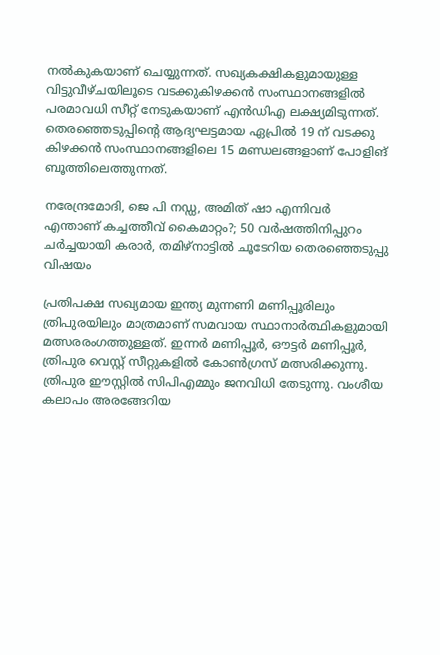നല്‍കുകയാണ് ചെയ്യുന്നത്. സഖ്യകക്ഷികളുമായുള്ള വിട്ടുവീഴ്ചയിലൂടെ വടക്കുകിഴക്കന്‍ സംസ്ഥാനങ്ങളില്‍ പരമാവധി സീറ്റ് നേടുകയാണ് എന്‍ഡിഎ ലക്ഷ്യമിടുന്നത്. തെരഞ്ഞെടുപ്പിന്റെ ആദ്യഘട്ടമായ ഏപ്രില്‍ 19 ന് വടക്കു കിഴക്കന്‍ സംസ്ഥാനങ്ങളിലെ 15 മണ്ഡലങ്ങളാണ് പോളിങ് ബൂത്തിലെത്തുന്നത്.

നരേന്ദ്രമോദി, ജെ പി നഡ്ഡ, അമിത് ഷാ എന്നിവര്‍
എന്താണ് കച്ചത്തീവ് കൈമാറ്റം?; 50 വര്‍ഷത്തിനിപ്പുറം ചര്‍ച്ചയായി കരാര്‍, തമിഴ്നാട്ടില്‍ ചൂടേറിയ തെരഞ്ഞെടുപ്പു വിഷയം

പ്രതിപക്ഷ സഖ്യമായ ഇന്ത്യ മുന്നണി മണിപ്പൂരിലും ത്രിപുരയിലും മാത്രമാണ് സമവായ സ്ഥാനാര്‍ത്ഥികളുമായി മത്സരരംഗത്തുള്ളത്. ഇന്നര്‍ മണിപ്പൂര്‍, ഔട്ടര്‍ മണിപ്പൂര്‍, ത്രിപുര വെസ്റ്റ് സീറ്റുകളില്‍ കോണ്‍ഗ്രസ് മത്സരിക്കുന്നു. ത്രിപുര ഈസ്റ്റില്‍ സിപിഎമ്മും ജനവിധി തേടുന്നു. വംശീയ കലാപം അരങ്ങേറിയ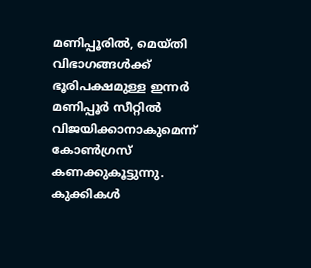മണിപ്പൂരില്‍, മെയ്തി വിഭാഗങ്ങള്‍ക്ക് ഭൂരിപക്ഷമുള്ള ഇന്നര്‍ മണിപ്പൂര്‍ സീറ്റില്‍ വിജയിക്കാനാകുമെന്ന് കോണ്‍ഗ്രസ് കണക്കുകൂട്ടുന്നു. കുക്കികള്‍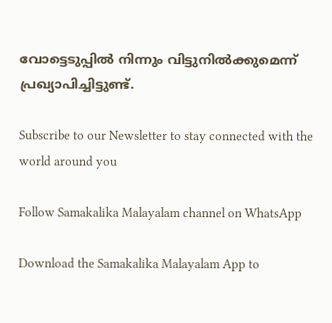വോട്ടെടുപ്പില്‍ നിന്നും വിട്ടുനില്‍ക്കുമെന്ന് പ്രഖ്യാപിച്ചിട്ടുണ്ട്.

Subscribe to our Newsletter to stay connected with the world around you

Follow Samakalika Malayalam channel on WhatsApp

Download the Samakalika Malayalam App to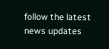follow the latest news updates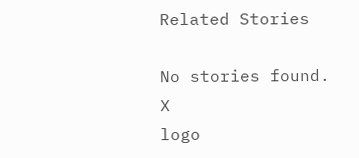Related Stories

No stories found.
X
logo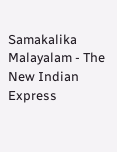Samakalika Malayalam - The New Indian Express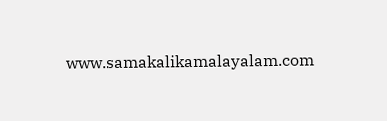www.samakalikamalayalam.com